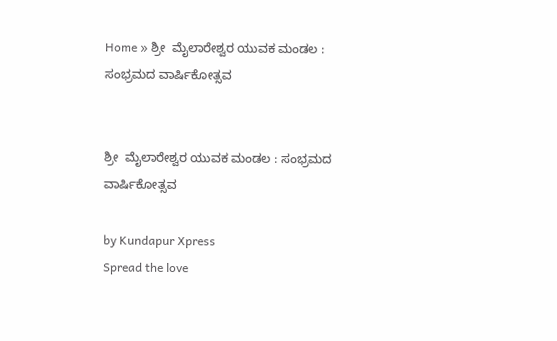Home » ಶ್ರೀ  ಮೈಲಾರೇಶ್ವರ ಯುವಕ ಮಂಡಲ : ಸಂಭ್ರಮದ ವಾರ್ಷಿಕೋತ್ಸವ


ಶ್ರೀ  ಮೈಲಾರೇಶ್ವರ ಯುವಕ ಮಂಡಲ : ಸಂಭ್ರಮದ ವಾರ್ಷಿಕೋತ್ಸವ

by Kundapur Xpress
Spread the love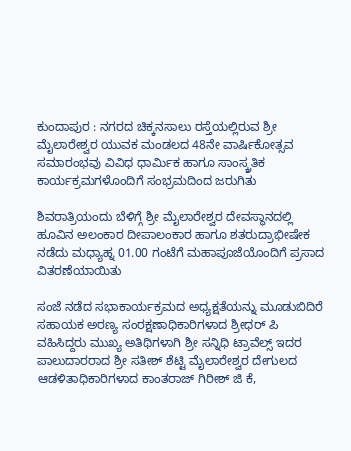ಕುಂದಾಪುರ : ನಗರದ ಚಿಕ್ಕನಸಾಲು ರಸ್ತೆಯಲ್ಲಿರುವ ಶ್ರೀ ಮೈಲಾರೇಶ್ವರ ಯುವಕ ಮಂಡಲದ 48ನೇ ವಾರ್ಷಿಕೋತ್ಸವ ಸಮಾರಂಭವು ವಿವಿಧ ಧಾರ್ಮಿಕ ಹಾಗೂ ಸಾಂಸ್ಕ್ರತಿಕ ಕಾರ್ಯಕ್ರಮಗಳೊಂದಿಗೆ ಸಂಭ್ರಮದಿಂದ ಜರುಗಿತು

ಶಿವರಾತ್ರಿಯಂದು ಬೆಳಿಗ್ಗೆ ಶ್ರೀ ಮೈಲಾರೇಶ್ವರ ದೇವಸ್ಥಾನದಲ್ಲಿ ಹೂವಿನ ಅಲಂಕಾರ ದೀಪಾಲಂಕಾರ ಹಾಗೂ ಶತರುದ್ರಾಭೀಷೇಕ ನಡೆದು ಮಧ್ಯಾಹ್ನ 01.00 ಗಂಟೆಗೆ ಮಹಾಪೂಜೆಯೊಂದಿಗೆ ಪ್ರಸಾದ ವಿತರಣೆಯಾಯಿತು

ಸಂಜೆ ನಡೆದ ಸಭಾಕಾರ್ಯಕ್ರಮದ ಅಧ್ಯಕ್ಷತೆಯನ್ನು ಮೂಡುಬಿದಿರೆ ಸಹಾಯಕ ಅರಣ್ಯ ಸಂರಕ್ಷಣಾಧಿಕಾರಿಗಳಾದ ಶ್ರೀಧರ್‌ ಪಿ ವಹಿಸಿದ್ದರು ಮುಖ್ಯ ಅತಿಥಿಗಳಾಗಿ ಶ್ರೀ ಸನ್ನಿಧಿ ಟ್ರಾವೆಲ್ಸ್‌ ಇದರ ಪಾಲುದಾರರಾದ ಶ್ರೀ ಸತೀಶ್‌ ಶೆಟ್ಟಿ ಮೈಲಾರೇಶ್ವರ ದೇಗುಲದ ಆಡಳಿತಾಧಿಕಾರಿಗಳಾದ ಕಾಂತರಾಜ್‌ ಗಿರೀಶ್‌ ಜಿ ಕೆ,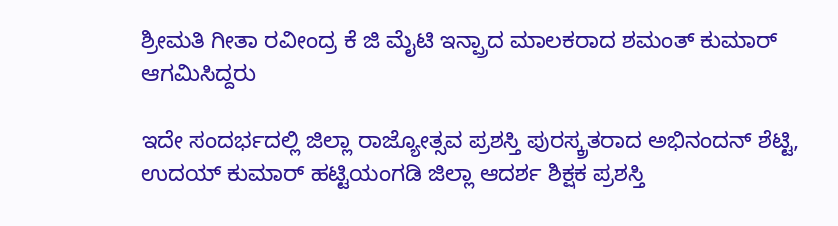ಶ್ರೀಮತಿ ಗೀತಾ ರವೀಂದ್ರ ಕೆ ಜಿ ಮೈಟಿ ಇನ್ಪ್ರಾದ ಮಾಲಕರಾದ ಶಮಂತ್‌ ಕುಮಾರ್‌ ಆಗಮಿಸಿದ್ದರು

ಇದೇ ಸಂದರ್ಭದಲ್ಲಿ ಜಿಲ್ಲಾ ರಾಜ್ಯೋತ್ಸವ ಪ್ರಶಸ್ತಿ ಪುರಸ್ಕ್ರತರಾದ ಅಭಿನಂದನ್‌ ಶೆಟ್ಟಿ, ಉದಯ್‌ ಕುಮಾರ್‌ ಹಟ್ಟಿಯಂಗಡಿ ಜಿಲ್ಲಾ ಆದರ್ಶ ಶಿಕ್ಷಕ ಪ್ರಶಸ್ತಿ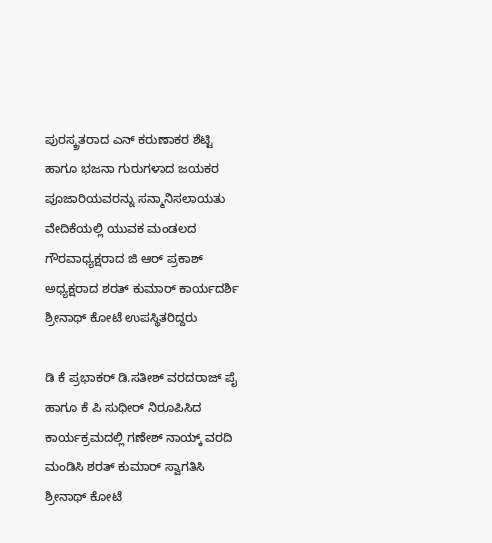ಪುರಸ್ಕ್ರತರಾದ ಎನ್‌ ಕರುಣಾಕರ ಶೆಟ್ಟಿ ಹಾಗೂ ಭಜನಾ ಗುರುಗಳಾದ ಜಯಕರ ಪೂಜಾರಿಯವರನ್ನು ಸನ್ಮಾನಿಸಲಾಯತು ವೇದಿಕೆಯಲ್ಲಿ ಯುವಕ ಮಂಡಲದ ಗೌರವಾಧ್ಯಕ್ಷರಾದ ಜಿ ಆರ್‌ ಪ್ರಕಾಶ್‌ ಅಧ್ಯಕ್ಷರಾದ ಶರತ್‌ ಕುಮಾರ್‌ ಕಾರ್ಯದರ್ಶಿ ಶ್ರೀನಾಥ್‌ ಕೋಟೆ ಉಪಸ್ಥಿತರಿದ್ದರು

ಡಿ ಕೆ ಪ್ರಭಾಕರ್‌ ಡಿ.ಸತೀಶ್‌ ವರದರಾಜ್‌ ಪೈ ಹಾಗೂ ಕೆ ಪಿ ಸುಧೀರ್‌ ನಿರೂಪಿಸಿದ ಕಾರ್ಯಕ್ರಮದಲ್ಲಿ ಗಣೇಶ್‌ ನಾಯ್ಕ್‌ ವರದಿ ಮಂಡಿಸಿ ಶರತ್‌ ಕುಮಾರ್ ಸ್ವಾಗತಿಸಿ ಶ್ರೀನಾಥ್‌ ಕೋಟೆ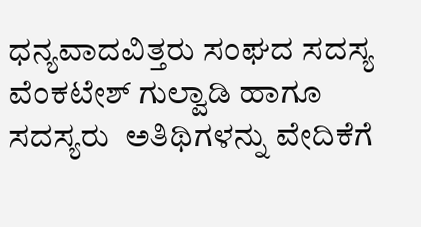ಧನ್ಯವಾದವಿತ್ತರು ಸಂಘದ ಸದಸ್ಯ ವೆಂಕಟೇಶ್‌ ಗುಲ್ವಾಡಿ ಹಾಗೂ ಸದಸ್ಯರು  ಅತಿಥಿಗಳನ್ನು ವೇದಿಕೆಗೆ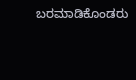ಬರಮಾಡಿಕೊಂಡರು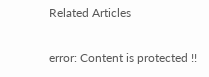Related Articles

error: Content is protected !!